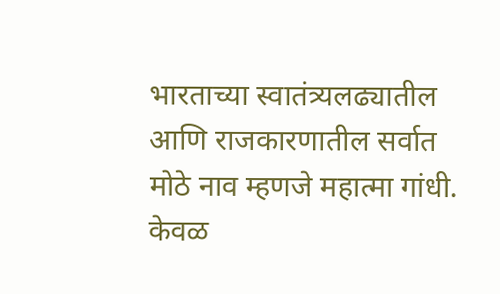भारताच्या स्वातंत्र्यलढ्यातील आणि राजकारणातील सर्वात मोठे नाव म्हणजे महात्मा गांधी. केवळ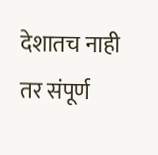देशातच नाही तर संपूर्ण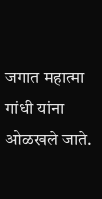जगात महात्मा गांधी यांना ओळखले जाते.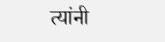त्यांनी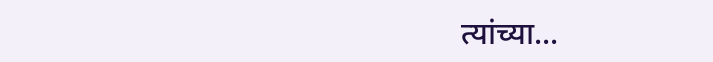त्यांच्या...